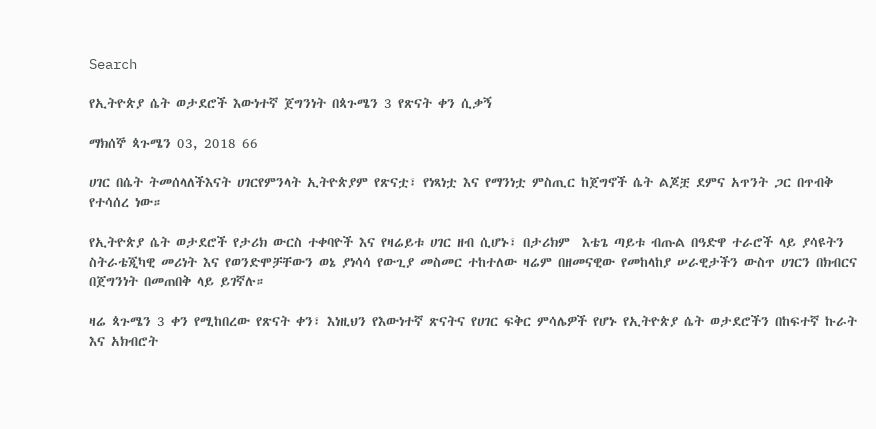Search

የኢትዮጵያ ሴት ወታደሮች እውነተኛ ጀግንነት በጳጉሜን 3 የጽናት ቀን ሲቃኝ

ማክሰኞ ጳጉሜን 03, 2018 66

ሀገር በሴት ትመሰላለችእናት ሀገርየምንላት ኢትዮጵያም የጽናቷ፣ የነጻነቷ እና የማንነቷ ምስጢር ከጀግኖች ሴት ልጆቿ ደምና አጥንት ጋር በጥብቅ የተሳሰረ ነው።

የኢትዮጵያ ሴት ወታደሮች የታሪክ ውርስ ተቀባዮች እና የዛሬይቱ ሀገር ዘብ ሲሆኑ፣ በታሪክም  እቴጌ ጣይቱ ብጡል በዓድዋ ተራሮች ላይ ያሳዩትን ስትራቴጂካዊ መሪነት እና የወንድሞቻቸውን ወኔ ያነሳሳ የውጊያ መስመር ተከተለው ዛሬም በዘመናዊው የመከላከያ ሠራዊታችን ውስጥ ሀገርን በክብርና በጀግንነት በመጠበቅ ላይ ይገኛሉ።

ዛሬ ጳጉሜን 3 ቀን የሚከበረው የጽናት ቀን፣ እነዚህን የእውነተኛ ጽናትና የሀገር ፍቅር ምሳሌዎች የሆኑ የኢትዮጵያ ሴት ወታደሮችን በከፍተኛ ኩራት እና አክብሮት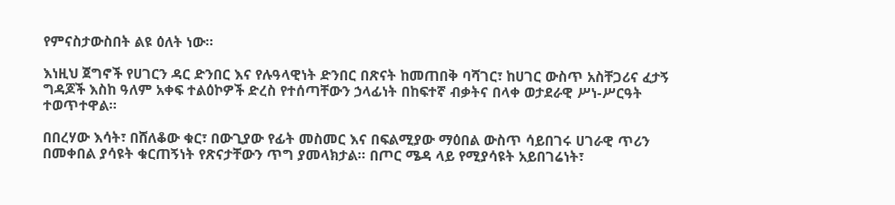የምናስታውስበት ልዩ ዕለት ነው።

እነዚህ ጀግኖች የሀገርን ዳር ድንበር እና የሉዓላዊነት ድንበር በጽናት ከመጠበቅ ባሻገር፣ ከሀገር ውስጥ አስቸጋሪና ፈታኝ ግዳጆች እስከ ዓለም አቀፍ ተልዕኮዎች ድረስ የተሰጣቸውን ኃላፊነት በከፍተኛ ብቃትና በላቀ ወታደራዊ ሥነ-ሥርዓት ተወጥተዋል።

በበረሃው እሳት፣ በሸለቆው ቁር፣ በውጊያው የፊት መስመር እና በፍልሚያው ማዕበል ውስጥ ሳይበገሩ ሀገራዊ ጥሪን በመቀበል ያሳዩት ቁርጠኝነት የጽናታቸውን ጥግ ያመላክታል። በጦር ሜዳ ላይ የሚያሳዩት አይበገሬነት፣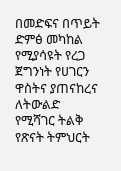በመድፍና በጥይት ድምፅ መካከል የሚያሳዩት የረጋ ጀግንነት የሀገርን ዋስትና ያጠናከረና ለትውልድ የሚሻገር ትልቅ የጽናት ትምህርት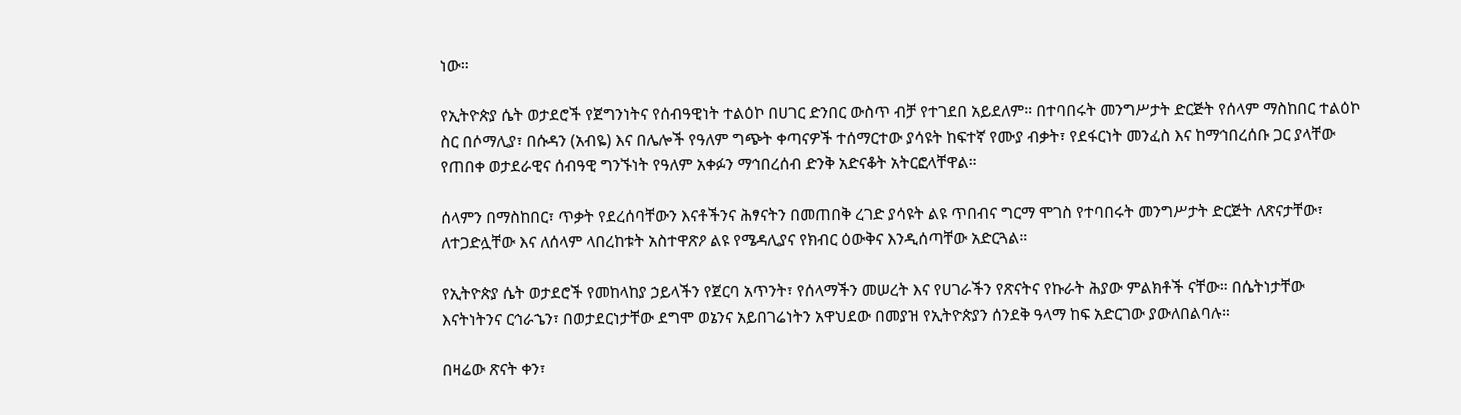ነው።

የኢትዮጵያ ሴት ወታደሮች የጀግንነትና የሰብዓዊነት ተልዕኮ በሀገር ድንበር ውስጥ ብቻ የተገደበ አይደለም። በተባበሩት መንግሥታት ድርጅት የሰላም ማስከበር ተልዕኮ ስር በሶማሊያ፣ በሱዳን (አብዬ) እና በሌሎች የዓለም ግጭት ቀጣናዎች ተሰማርተው ያሳዩት ከፍተኛ የሙያ ብቃት፣ የደፋርነት መንፈስ እና ከማኅበረሰቡ ጋር ያላቸው የጠበቀ ወታደራዊና ሰብዓዊ ግንኙነት የዓለም አቀፉን ማኅበረሰብ ድንቅ አድናቆት አትርፎላቸዋል።

ሰላምን በማስከበር፣ ጥቃት የደረሰባቸውን እናቶችንና ሕፃናትን በመጠበቅ ረገድ ያሳዩት ልዩ ጥበብና ግርማ ሞገስ የተባበሩት መንግሥታት ድርጅት ለጽናታቸው፣ ለተጋድሏቸው እና ለሰላም ላበረከቱት አስተዋጽዖ ልዩ የሜዳሊያና የክብር ዕውቅና እንዲሰጣቸው አድርጓል።

የኢትዮጵያ ሴት ወታደሮች የመከላከያ ኃይላችን የጀርባ አጥንት፣ የሰላማችን መሠረት እና የሀገራችን የጽናትና የኩራት ሕያው ምልክቶች ናቸው። በሴትነታቸው እናትነትንና ርኅራኄን፣ በወታደርነታቸው ደግሞ ወኔንና አይበገሬነትን አዋህደው በመያዝ የኢትዮጵያን ሰንደቅ ዓላማ ከፍ አድርገው ያውለበልባሉ።

በዛሬው ጽናት ቀን፣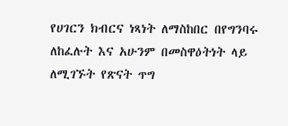የሀገርን ክብርና ነጻነት ለማስከበር በየግንባሩ ለከፈሉት እና አሁንም በመስዋዕትነት ላይ ለሚገኙት የጽናት ጥግ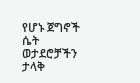የሆኑ ጀግኖች ሴት ወታደሮቻችን ታላቅ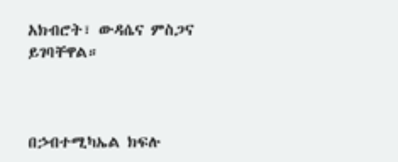አክብሮት፣ ውዳሴና ምስጋና ይገባቸዋል።



በኃብተሚካኤል ክፍሉ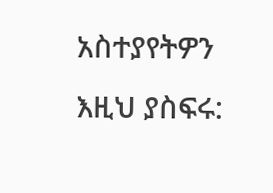አስተያየትዎን እዚህ ያስፍሩ: